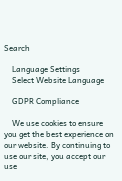Search

    Language Settings
    Select Website Language

    GDPR Compliance

    We use cookies to ensure you get the best experience on our website. By continuing to use our site, you accept our use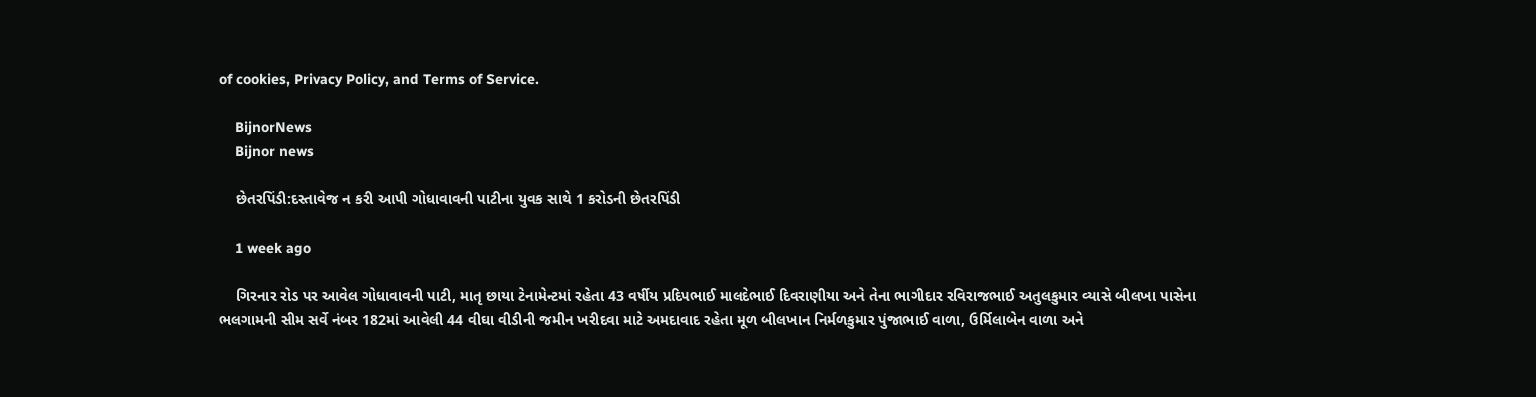of cookies, Privacy Policy, and Terms of Service.

    BijnorNews
    Bijnor news

    છેતરપિંડી:દસ્તાવેજ ન કરી આપી ગોધાવાવની પાટીના યુવક સાથે 1 કરોડની છેતરપિંડી

    1 week ago

    ગિરનાર રોડ પર આવેલ ગોધાવાવની પાટી, માતૃ છાયા ટેનામેન્ટમાં રહેતા 43 વર્ષીય પ્રદિપભાઈ માલદેભાઈ દિવરાણીયા અને તેના ભાગીદાર રવિરાજભાઈ અતુલકુમાર વ્યાસે બીલખા પાસેના ભલગામની સીમ સર્વે નંબર 182માં આવેલી 44 વીઘા વીડીની જમીન ખરીદવા માટે અમદાવાદ રહેતા મૂળ બીલખાન નિર્મળકુમાર પુંજાભાઈ વાળા, ઉર્મિલાબેન વાળા અને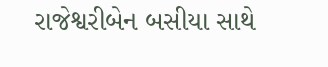રાજેશ્વરીબેન બસીયા સાથે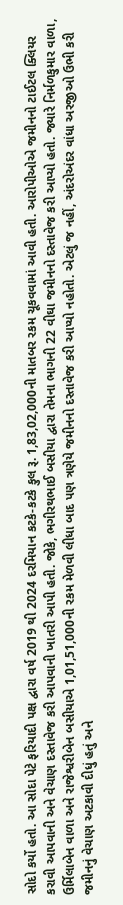સોદો કર્યો હતો. આ સોદા પેટે ફરિયાદી પક્ષ દ્વારા વર્ષ 2019 થી 2024 દરમિયાન કટકે-કટકે કુલ રૂ. 1,83,02,000ની માતબર રકમ ચૂકવવામાં આવી હતી. આરોપીઓએ જમીનનો ટાઈટલ ક્લિયર કરાવી આપવાની અને વેચાણ દસ્તાવેજ કરી આપવાની ખાતરી આપી હતી. જોકે, ભગીરથભાઈ બસીયા દ્વારા તેમના ભાગની 22 વીઘા જમીનનો દસ્તાવેજ કરી આપ્યો હતો. જ્યારે નિર્મળકુમાર વાળા, ઉર્મિલાબેન વાળા અને રાજેશ્વરીબેન બસીયાએ 1,01,51,000ની રકમ મેળવી લીધા બાદ પણ ત્રણેયે જમીનનો દસ્તાવેજ કરી આપ્યો નહોતો. એટલું જ નહીં, અંદરોઅંદર વાંધા અરજીઓ ઉભી કરી જમીનનું વેચાણ અટકાવી દીધું હતું અને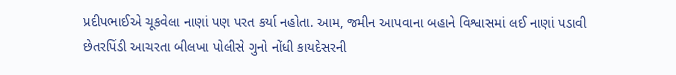પ્રદીપભાઈએ ચૂકવેલા નાણાં પણ પરત કર્યા નહોતા. આમ, જમીન આપવાના બહાને વિશ્વાસમાં લઈ નાણાં પડાવી છેતરપિંડી આચરતા બીલખા પોલીસે ગુનો નોંધી કાયદેસરની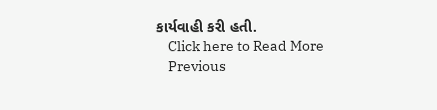કાર્યવાહી કરી હતી.
    Click here to Read More
    Previous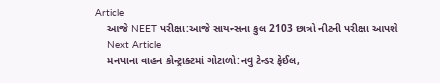Article
    આજે NEET પરીક્ષા:આજે સાયન્સના કુલ 2103 છાત્રો નીટની પરીક્ષા આપશે
    Next Article
    મનપાના વાહન કોન્ટ્રાક્ટમાં ગોટાળો:નવુ ટેન્ડર ફેઈલ,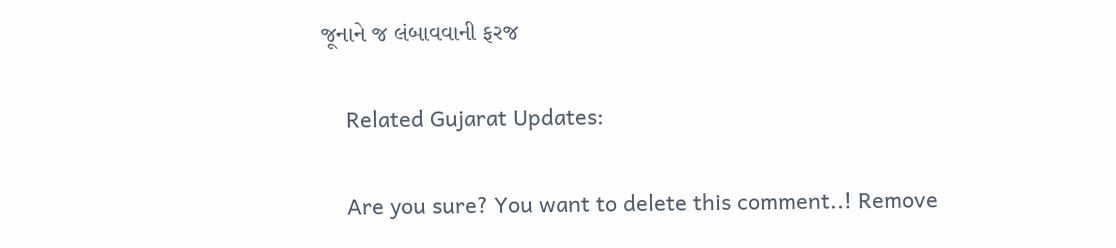જૂનાને જ લંબાવવાની ફરજ

    Related Gujarat Updates:

    Are you sure? You want to delete this comment..! Remove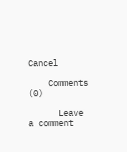Cancel

    Comments (0)

      Leave a comment